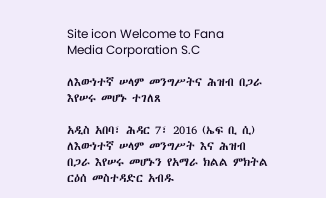Site icon Welcome to Fana Media Corporation S.C

ለእውነተኛ ሠላም መንግሥትና ሕዝብ በጋራ እየሠሩ መሆኑ ተገለጸ

አዲስ አበባ፣ ሕዳር 7፣ 2016 (ኤፍ ቢ ሲ) ለእውነተኛ ሠላም መንግሥት እና ሕዝብ በጋራ እየሠሩ መሆኑን የአማራ ክልል ምክትል ርዕሰ መስተዳድር አብዱ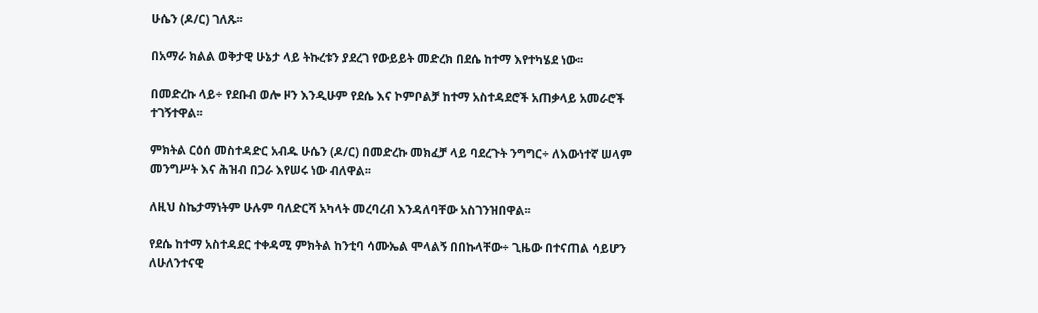ሁሴን (ዶ/ር) ገለጹ፡፡

በአማራ ክልል ወቅታዊ ሁኔታ ላይ ትኩረቱን ያደረገ የውይይት መድረክ በደሴ ከተማ እየተካሄደ ነው፡፡

በመድረኩ ላይ÷ የደቡብ ወሎ ዞን እንዲሁም የደሴ እና ኮምቦልቻ ከተማ አስተዳደሮች አጠቃላይ አመራሮች ተገኝተዋል፡፡

ምክትል ርዕሰ መስተዳድር አብዱ ሁሴን (ዶ/ር) በመድረኩ መክፈቻ ላይ ባደረጉት ንግግር÷ ለእውነተኛ ሠላም መንግሥት እና ሕዝብ በጋራ እየሠሩ ነው ብለዋል፡፡

ለዚህ ስኬታማነትም ሁሉም ባለድርሻ አካላት መረባረብ እንዳለባቸው አስገንዝበዋል፡፡

የደሴ ከተማ አስተዳደር ተቀዳሚ ምክትል ከንቲባ ሳሙኤል ሞላልኝ በበኩላቸው÷ ጊዜው በተናጠል ሳይሆን ለሁለንተናዊ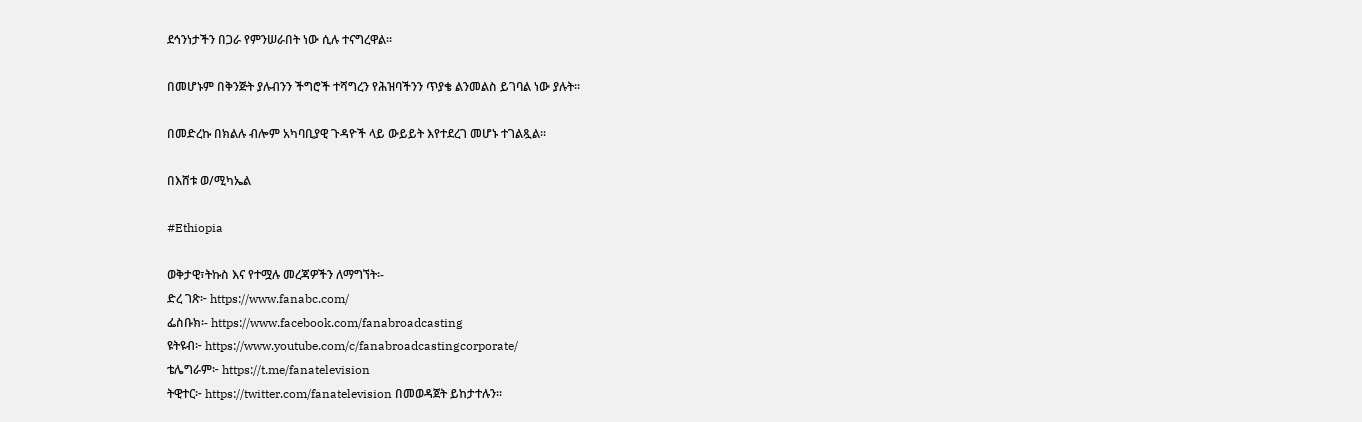ደኅንነታችን በጋራ የምንሠራበት ነው ሲሉ ተናግረዋል፡፡

በመሆኑም በቅንጅት ያሉብንን ችግሮች ተሻግረን የሕዝባችንን ጥያቄ ልንመልስ ይገባል ነው ያሉት፡፡

በመድረኩ በክልሉ ብሎም አካባቢያዊ ጉዳዮች ላይ ውይይት እየተደረገ መሆኑ ተገልጿል፡፡

በእሸቱ ወ/ሚካኤል

#Ethiopia

ወቅታዊ፣ትኩስ እና የተሟሉ መረጃዎችን ለማግኘት፡-
ድረ ገጽ፦ https://www.fanabc.com/
ፌስቡክ፡- https://www.facebook.com/fanabroadcasting
ዩትዩብ፦ https://www.youtube.com/c/fanabroadcastingcorporate/
ቴሌግራም፦ https://t.me/fanatelevision
ትዊተር፦ https://twitter.com/fanatelevision በመወዳጀት ይከታተሉን፡፡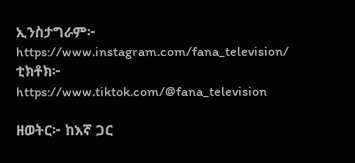ኢንስታግራም፦ https://www.instagram.com/fana_television/
ቲክቶክ፦ https://www.tiktok.com/@fana_television

ዘወትር፦ ከእኛ ጋር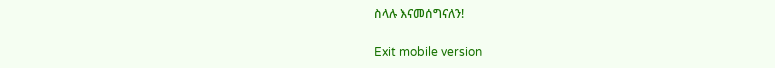ስላሉ እናመሰግናለን!

Exit mobile version